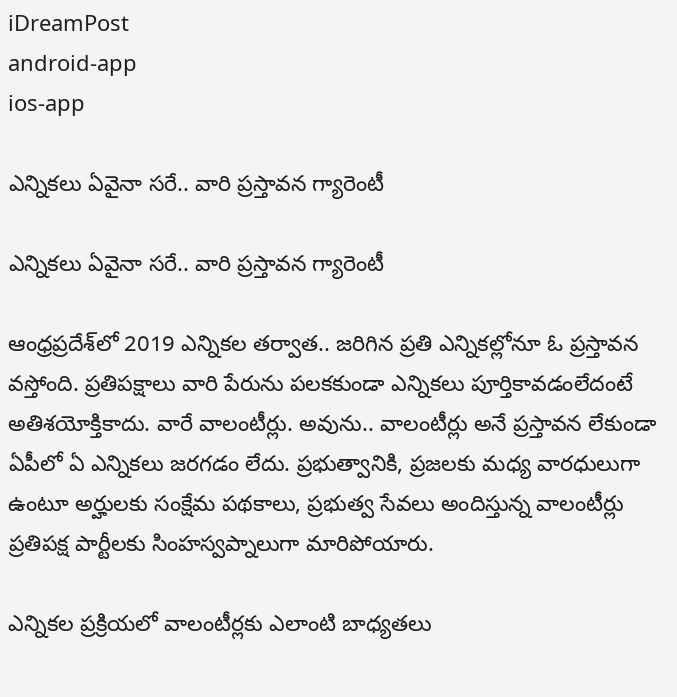iDreamPost
android-app
ios-app

ఎన్నికలు ఏవైనా సరే.. వారి ప్రస్తావన గ్యారెంటీ

ఎన్నికలు ఏవైనా సరే.. వారి ప్రస్తావన గ్యారెంటీ

ఆంధ్రప్రదేశ్‌లో 2019 ఎన్నికల తర్వాత.. జరిగిన ప్రతి ఎన్నికల్లోనూ ఓ ప్రస్తావన వస్తోంది. ప్రతిపక్షాలు వారి పేరును పలకకుండా ఎన్నికలు పూర్తికావడంలేదంటే అతిశయోక్తికాదు. వారే వాలంటీర్లు. అవును.. వాలంటీర్లు అనే ప్రస్తావన లేకుండా ఏపీలో ఏ ఎన్నికలు జరగడం లేదు. ప్రభుత్వానికి, ప్రజలకు మధ్య వారధులుగా ఉంటూ అర్హులకు సంక్షేమ పథకాలు, ప్రభుత్వ సేవలు అందిస్తున్న వాలంటీర్లు ప్రతిపక్ష పార్టీలకు సింహస్వప్నాలుగా మారిపోయారు.

ఎన్నికల ప్రక్రియలో వాలంటీర్లకు ఎలాంటి బాధ్యతలు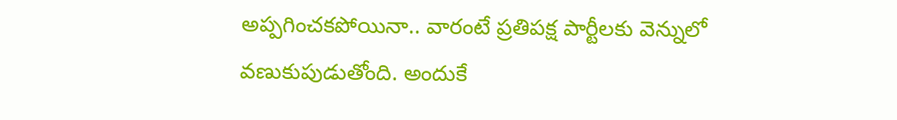అప్పగించకపోయినా.. వారంటే ప్రతిపక్ష పార్టీలకు వెన్నులో వణుకుపుడుతోంది. అందుకే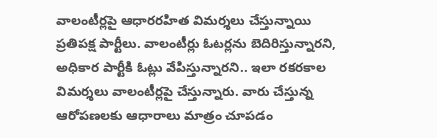వాలంటీర్లపై ఆధారరహిత విమర్శలు చేస్తున్నాయి ప్రతిపక్ష పార్టీలు. వాలంటీర్లు ఓటర్లను బెదిరిస్తున్నారని, అధికార పార్టీకి ఓట్లు వేపిస్తున్నారని.. ఇలా రకరకాల విమర్శలు వాలంటీర్లపై చేస్తున్నారు. వారు చేస్తున్న ఆరోపణలకు ఆధారాలు మాత్రం చూపడం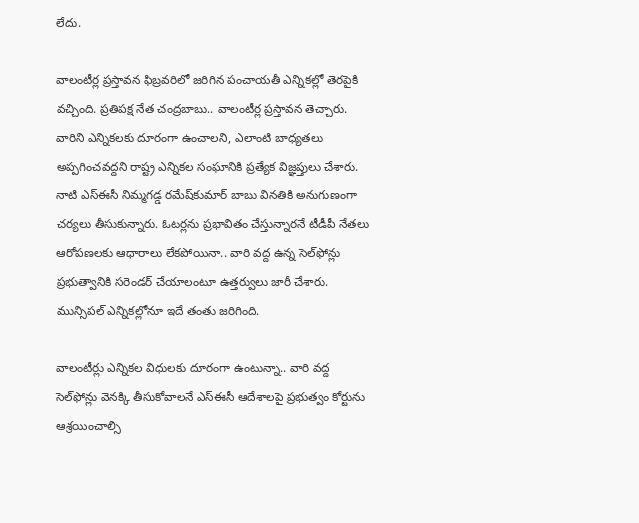లేదు.

వాలంటీర్ల ప్రస్తావన ఫిబ్రవరిలో జరిగిన పంచాయతీ ఎన్నికల్లో తెరపైకి వచ్చింది. ప్రతిపక్ష నేత చంద్రబాబు.. వాలంటీర్ల ప్రస్తావన తెచ్చారు. వారిని ఎన్నికలకు దూరంగా ఉంచాలని, ఎలాంటి బాధ్యతలు అప్పగించవద్దని రాష్ట్ర ఎన్నికల సంఘానికి ప్రత్యేక విజ్ఞప్తులు చేశారు. నాటి ఎస్‌ఈసీ నిమ్మగడ్డ రమేష్‌కుమార్‌ బాబు వినతికి అనుగుణంగా చర్యలు తీసుకున్నారు. ఓటర్లను ప్రభావితం చేస్తున్నారనే టీడీపీ నేతలు ఆరోపణలకు ఆధారాలు లేకపోయినా.. వారి వద్ద ఉన్న సెల్‌ఫోన్లు ప్రభుత్వానికి సరెండర్‌ చేయాలంటూ ఉత్తర్వులు జారీ చేశారు. మున్సిపల్‌ ఎన్నికల్లోనూ ఇదే తంతు జరిగింది.

వాలంటీర్లు ఎన్నికల విధులకు దూరంగా ఉంటున్నా.. వారి వద్ద సెల్‌ఫోన్లు వెనక్కి తీసుకోవాలనే ఎస్‌ఈసీ ఆదేశాలపై ప్రభుత్వం కోర్టును ఆశ్రయించాల్సి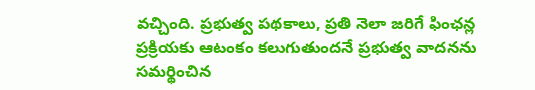వచ్చింది. ప్రభుత్వ పథకాలు, ప్రతి నెలా జరిగే ఫింఛన్ల ప్రక్రియకు ఆటంకం కలుగుతుందనే ప్రభుత్వ వాదనను సమర్థించిన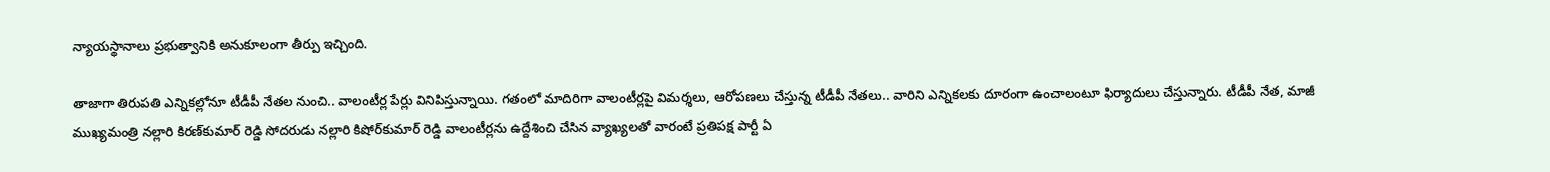న్యాయస్థానాలు ప్రభుత్వానికి అనుకూలంగా తీర్పు ఇచ్చింది.

తాజాగా తిరుపతి ఎన్నికల్లోనూ టీడీపీ నేతల నుంచి.. వాలంటీర్ల పేర్లు వినిపిస్తున్నాయి. గతంలో మాదిరిగా వాలంటీర్లపై విమర్శలు, ఆరోపణలు చేస్తున్న టీడీపీ నేతలు.. వారిని ఎన్నికలకు దూరంగా ఉంచాలంటూ ఫిర్యాదులు చేస్తున్నారు. టీడీపీ నేత, మాజీ ముఖ్యమంత్రి నల్లారి కిరణ్‌కుమార్‌ రెడ్డి సోదరుడు నల్లారి కిషోర్‌కుమార్‌ రెడ్డి వాలంటీర్లను ఉద్దేశించి చేసిన వ్యాఖ్యలతో వారంటే ప్రతిపక్ష పార్టీ ఏ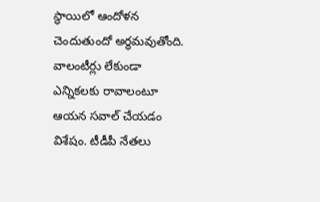స్థాయిలో ఆందోళన చెందుతుందో అర్థమవుతోంది. వాలంటీర్లు లేకుండా ఎన్నికలకు రావాలంటూ ఆయన సవాల్‌ చేయడం విశేషం. టీడీపీ నేతలు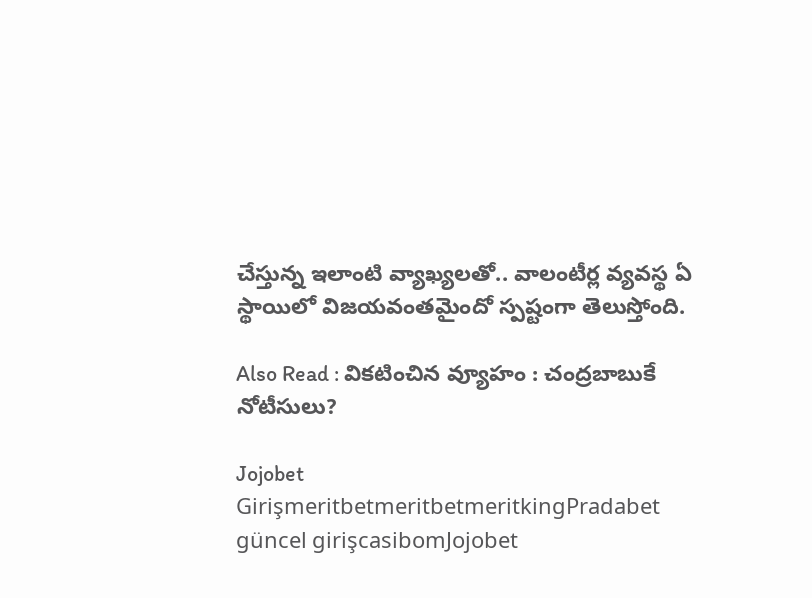చేస్తున్న ఇలాంటి వ్యాఖ్యలతో.. వాలంటీర్ల వ్యవస్థ ఏ స్థాయిలో విజయవంతమైందో స్పష్టంగా తెలుస్తోంది.

Also Read : విక‌టించిన వ్యూహం : చంద్ర‌బాబుకే నోటీసులు?

Jojobet GirişmeritbetmeritbetmeritkingPradabet güncel girişcasibomJojobet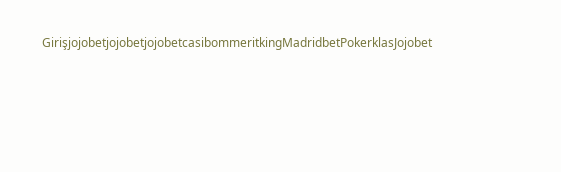GirişjojobetjojobetjojobetcasibommeritkingMadridbetPokerklasJojobet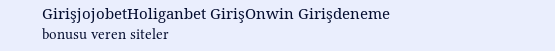GirişjojobetHoliganbet GirişOnwin Girişdeneme bonusu veren siteler